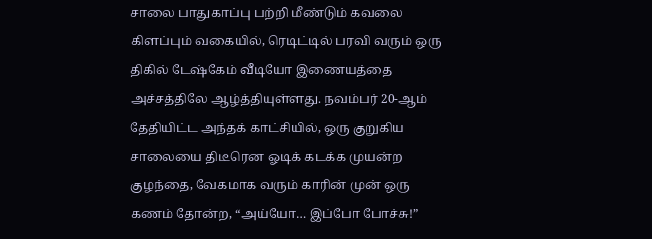சாலை பாதுகாப்பு பற்றி மீண்டும் கவலை கிளப்பும் வகையில், ரெடிட்டில் பரவி வரும் ஒரு திகில் டேஷ்கேம் வீடியோ இணையத்தை அச்சத்திலே ஆழ்த்தியுள்ளது. நவம்பர் 20-ஆம் தேதியிட்ட அந்தக் காட்சியில், ஒரு குறுகிய சாலையை திடீரென ஓடிக் கடக்க முயன்ற குழந்தை, வேகமாக வரும் காரின் முன் ஒரு கணம் தோன்ற, “அய்யோ… இப்போ போச்சு!”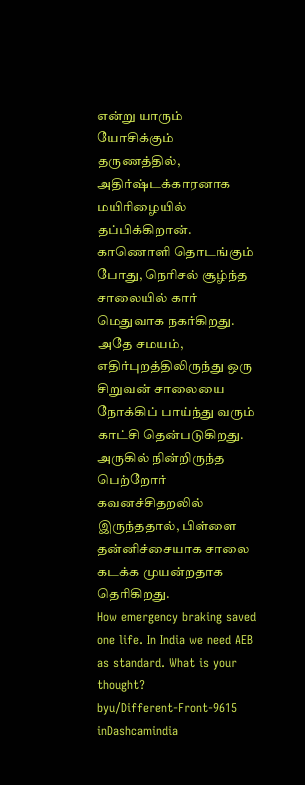என்று யாரும் யோசிக்கும் தருணத்தில், அதிர்ஷ்டக்காரனாக மயிரிழையில் தப்பிக்கிறான்.
காணொளி தொடங்கும் போது, நெரிசல் சூழ்ந்த சாலையில் கார் மெதுவாக நகர்கிறது. அதே சமயம், எதிர்புறத்திலிருந்து ஒரு சிறுவன் சாலையை நோக்கிப் பாய்ந்து வரும் காட்சி தென்படுகிறது. அருகில் நின்றிருந்த பெற்றோர் கவனச்சிதறலில் இருந்ததால், பிள்ளை தன்னிச்சையாக சாலை கடக்க முயன்றதாக தெரிகிறது.
How emergency braking saved one life. In India we need AEB as standard. What is your thought?
byu/Different-Front-9615 inDashcamindia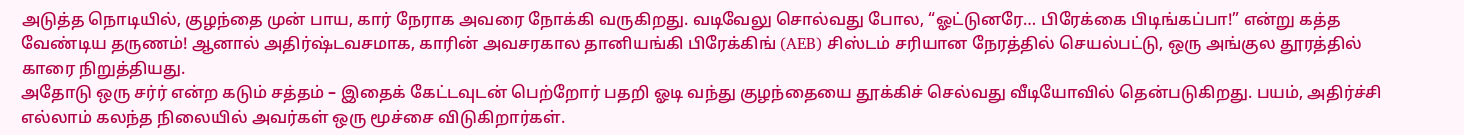அடுத்த நொடியில், குழந்தை முன் பாய, கார் நேராக அவரை நோக்கி வருகிறது. வடிவேலு சொல்வது போல, “ஓட்டுனரே… பிரேக்கை பிடிங்கப்பா!” என்று கத்த வேண்டிய தருணம்! ஆனால் அதிர்ஷ்டவசமாக, காரின் அவசரகால தானியங்கி பிரேக்கிங் (AEB) சிஸ்டம் சரியான நேரத்தில் செயல்பட்டு, ஒரு அங்குல தூரத்தில் காரை நிறுத்தியது.
அதோடு ஒரு சர்ர் என்ற கடும் சத்தம் – இதைக் கேட்டவுடன் பெற்றோர் பதறி ஓடி வந்து குழந்தையை தூக்கிச் செல்வது வீடியோவில் தென்படுகிறது. பயம், அதிர்ச்சி எல்லாம் கலந்த நிலையில் அவர்கள் ஒரு மூச்சை விடுகிறார்கள்.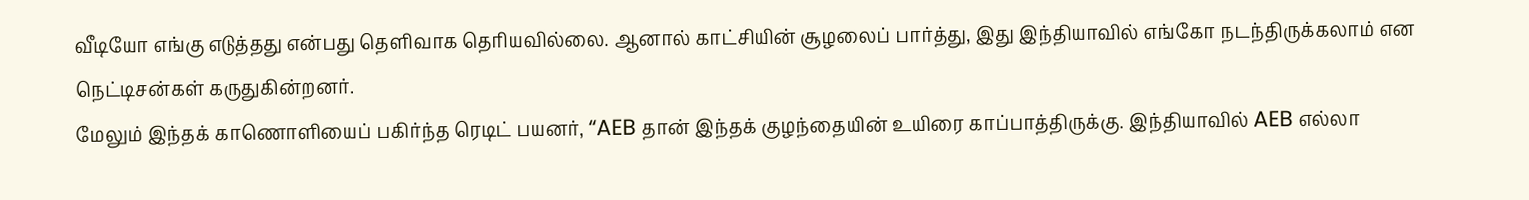வீடியோ எங்கு எடுத்தது என்பது தெளிவாக தெரியவில்லை. ஆனால் காட்சியின் சூழலைப் பார்த்து, இது இந்தியாவில் எங்கோ நடந்திருக்கலாம் என நெட்டிசன்கள் கருதுகின்றனர்.
மேலும் இந்தக் காணொளியைப் பகிர்ந்த ரெடிட் பயனர், “AEB தான் இந்தக் குழந்தையின் உயிரை காப்பாத்திருக்கு. இந்தியாவில் AEB எல்லா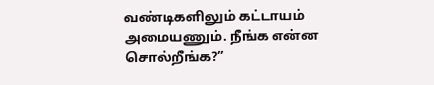வண்டிகளிலும் கட்டாயம் அமையணும். நீங்க என்ன சொல்றீங்க?”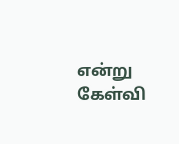என்று கேள்வி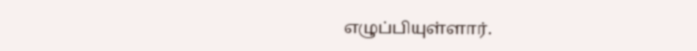எழுப்பியுள்ளார்.